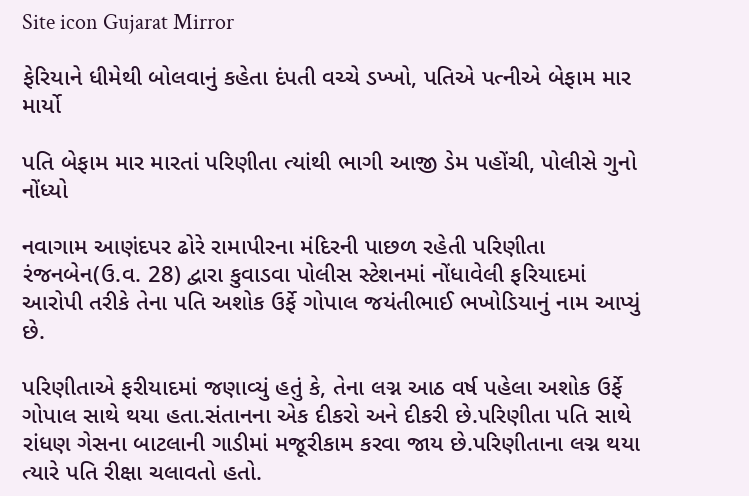Site icon Gujarat Mirror

ફેરિયાને ધીમેથી બોલવાનું કહેતા દંપતી વચ્ચે ડખ્ખો, પતિએ પત્નીએ બેફામ માર માર્યો

પતિ બેફામ માર મારતાં પરિણીતા ત્યાંથી ભાગી આજી ડેમ પહોંચી, પોલીસે ગુનો નોંધ્યો

નવાગામ આણંદપર ઢોરે રામાપીરના મંદિરની પાછળ રહેતી પરિણીતા રંજનબેન(ઉ.વ. 28) દ્વારા કુવાડવા પોલીસ સ્ટેશનમાં નોંધાવેલી ફરિયાદમાં આરોપી તરીકે તેના પતિ અશોક ઉર્ફે ગોપાલ જયંતીભાઈ ભખોડિયાનું નામ આપ્યું છે.

પરિણીતાએ ફરીયાદમાં જણાવ્યું હતું કે, તેના લગ્ન આઠ વર્ષ પહેલા અશોક ઉર્ફે ગોપાલ સાથે થયા હતા.સંતાનના એક દીકરો અને દીકરી છે.પરિણીતા પતિ સાથે રાંધણ ગેસના બાટલાની ગાડીમાં મજૂરીકામ કરવા જાય છે.પરિણીતાના લગ્ન થયા ત્યારે પતિ રીક્ષા ચલાવતો હતો.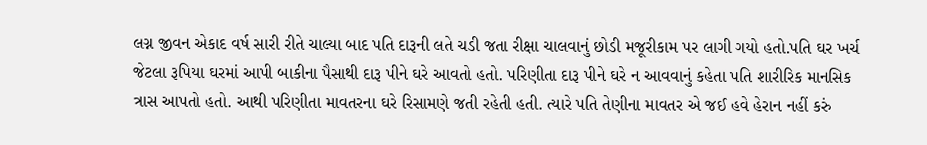લગ્ન જીવન એકાદ વર્ષ સારી રીતે ચાલ્યા બાદ પતિ દારૂની લતે ચડી જતા રીક્ષા ચાલવાનું છોડી મજૂરીકામ પર લાગી ગયો હતો.પતિ ઘર ખર્ચ જેટલા રૂપિયા ઘરમાં આપી બાકીના પૈસાથી દારૂ પીને ઘરે આવતો હતો. પરિણીતા દારૂ પીને ઘરે ન આવવાનું કહેતા પતિ શારીરિક માનસિક ત્રાસ આપતો હતો. આથી પરિણીતા માવતરના ઘરે રિસામણે જતી રહેતી હતી. ત્યારે પતિ તેણીના માવતર એ જઈ હવે હેરાન નહીં કરું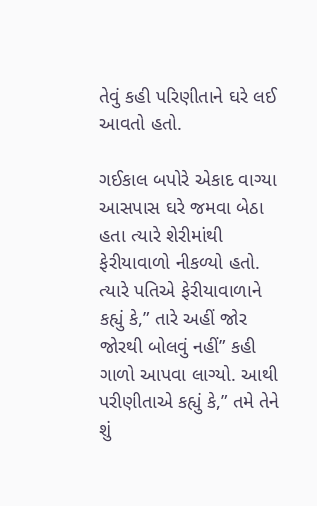તેવું કહી પરિણીતાને ઘરે લઈ આવતો હતો.

ગઈકાલ બપોરે એકાદ વાગ્યા આસપાસ ઘરે જમવા બેઠા હતા ત્યારે શેરીમાંથી ફેરીયાવાળો નીકળ્યો હતો. ત્યારે પતિએ ફેરીયાવાળાને કહ્યું કે,” તારે અહીં જોર જોરથી બોલવું નહીં” કહી ગાળો આપવા લાગ્યો. આથી પરીણીતાએ કહ્યું કે,” તમે તેને શું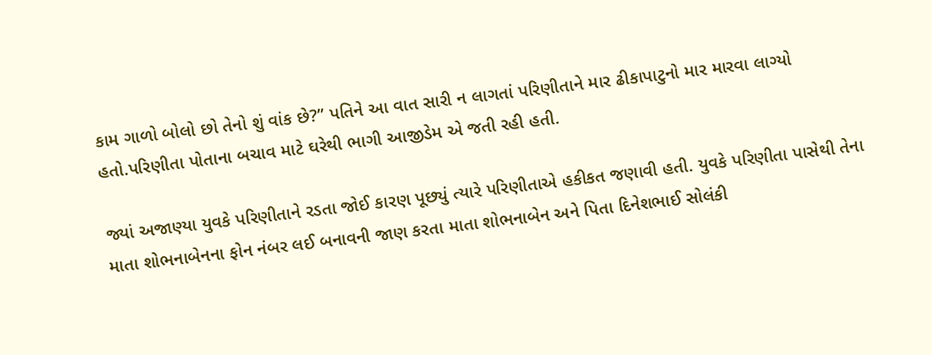કામ ગાળો બોલો છો તેનો શું વાંક છે?” પતિને આ વાત સારી ન લાગતાં પરિણીતાને માર ઢીકાપાટુનો માર મારવા લાગ્યો હતો.પરિણીતા પોતાના બચાવ માટે ઘરેથી ભાગી આજીડેમ એ જતી રહી હતી.

જ્યાં અજાણ્યા યુવકે પરિણીતાને રડતા જોઈ કારણ પૂછ્યું ત્યારે પરિણીતાએ હકીકત જણાવી હતી. યુવકે પરિણીતા પાસેથી તેના માતા શોભનાબેનના ફોન નંબર લઈ બનાવની જાણ કરતા માતા શોભનાબેન અને પિતા દિનેશભાઈ સોલંકી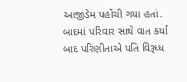આજીડેમ પહોંચી ગયા હતાં. બાદમાં પરિવાર સાથે વાત કર્યા બાદ પરિણીતાએ પતિ વિરૂધ્ધ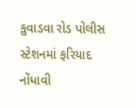કુવાડવા રોડ પોલીસ સ્ટેશનમાં ફરિયાદ નોંધાવી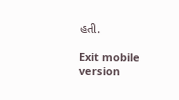હતી.

Exit mobile version